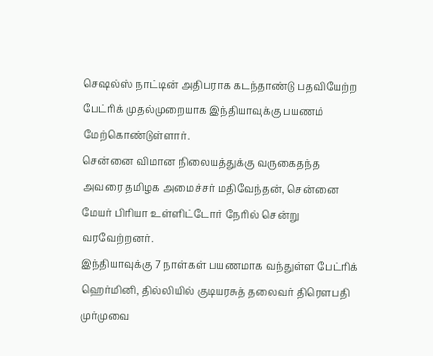செஷல்ஸ் நாட்டின் அதிபராக கடந்தாண்டு பதவியேற்ற பேட்ரிக் முதல்முறையாக இந்தியாவுக்கு பயணம் மேற்கொண்டுள்ளார்.
சென்னை விமான நிலையத்துக்கு வருகைதந்த அவரை தமிழக அமைச்சர் மதிவேந்தன், சென்னை மேயர் பிரியா உள்ளிட்டோர் நேரில் சென்று வரவேற்றனர்.
இந்தியாவுக்கு 7 நாள்கள் பயணமாக வந்துள்ள பேட்ரிக் ஹெர்மினி, தில்லியில் குடியரசுத் தலைவர் திரெளபதி முர்முவை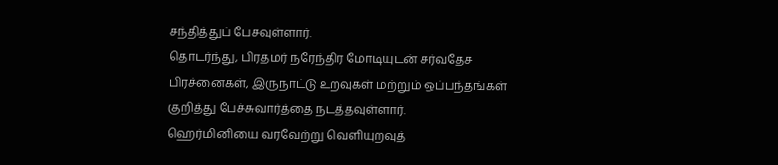சந்தித்துப் பேசவுள்ளார்.
தொடர்ந்து, பிரதமர் நரேந்திர மோடியுடன் சர்வதேச பிரச்னைகள், இருநாட்டு உறவுகள் மற்றும் ஒப்பந்தங்கள் குறித்து பேச்சுவார்த்தை நடத்தவுள்ளார்.
ஹெர்மினியை வரவேற்று வெளியுறவுத்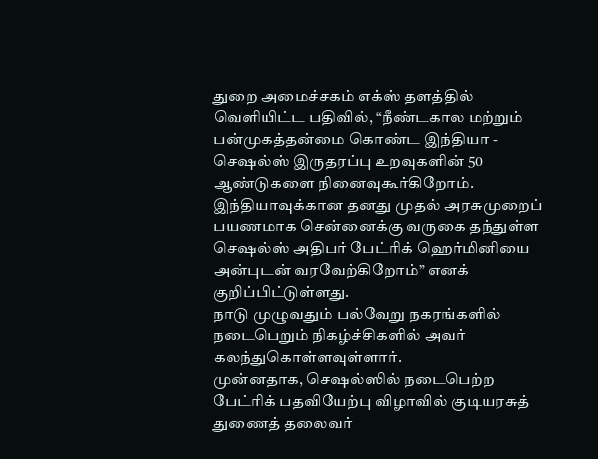துறை அமைச்சகம் எக்ஸ் தளத்தில் வெளியிட்ட பதிவில், “நீண்டகால மற்றும் பன்முகத்தன்மை கொண்ட இந்தியா - செஷல்ஸ் இருதரப்பு உறவுகளின் 50 ஆண்டுகளை நினைவுகூர்கிறோம்.
இந்தியாவுக்கான தனது முதல் அரசுமுறைப் பயணமாக சென்னைக்கு வருகை தந்துள்ள செஷல்ஸ் அதிபர் பேட்ரிக் ஹெர்மினியை அன்புடன் வரவேற்கிறோம்” எனக் குறிப்பிட்டுள்ளது.
நாடு முழுவதும் பல்வேறு நகரங்களில் நடைபெறும் நிகழ்ச்சிகளில் அவர் கலந்துகொள்ளவுள்ளார்.
முன்னதாக, செஷல்ஸில் நடைபெற்ற பேட்ரிக் பதவியேற்பு விழாவில் குடியரசுத் துணைத் தலைவர்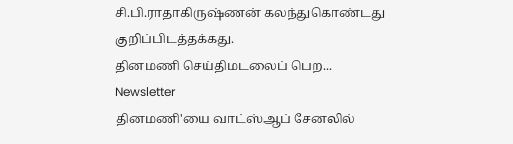சி.பி.ராதாகிருஷ்ணன் கலந்துகொண்டது குறிப்பிடத்தக்கது.
தினமணி செய்திமடலைப் பெற... Newsletter
தினமணி'யை வாட்ஸ்ஆப் சேனலில்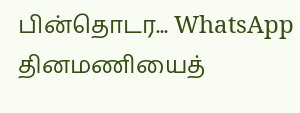பின்தொடர... WhatsApp
தினமணியைத்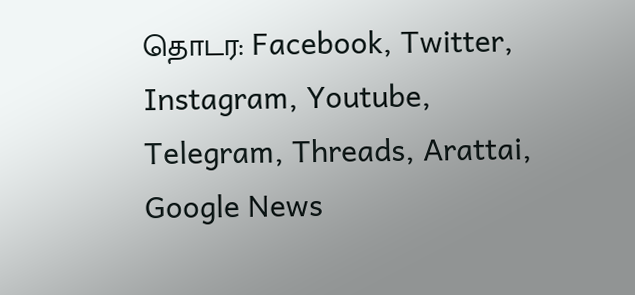தொடர: Facebook, Twitter, Instagram, Youtube, Telegram, Threads, Arattai, Google News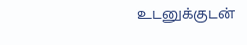உடனுக்குடன்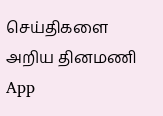செய்திகளை அறிய தினமணி App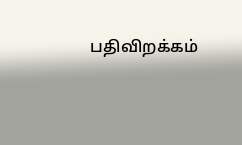பதிவிறக்கம்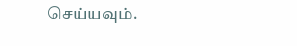செய்யவும்.